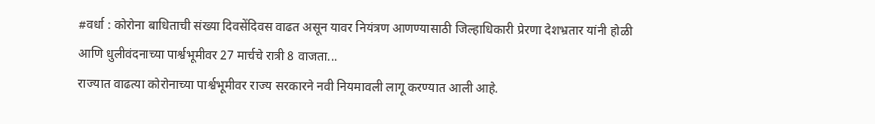#वर्धा : कोरोना बाधिताची संख्या दिवसेंदिवस वाढत असून यावर नियंत्रण आणण्यासाठी जिल्हाधिकारी प्रेरणा देशभ्रतार यांनी होळी आणि धुलीवंदनाच्या पार्श्वभूमीवर 27 मार्चचे रात्री 8 वाजता...
राज्यात वाढत्या कोरोनाच्या पार्श्वभूमीवर राज्य सरकारने नवी नियमावली लागू करण्यात आली आहे.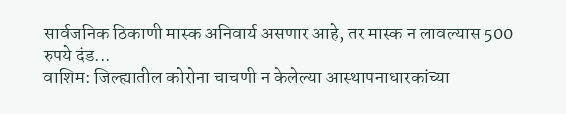सार्वजनिक ठिकाणी मास्क अनिवार्य असणार आहे, तर मास्क न लावल्यास 500 रुपये दंड...
वाशिम: जिल्ह्यातील कोरोना चाचणी न केलेल्या आस्थापनाधारकांच्या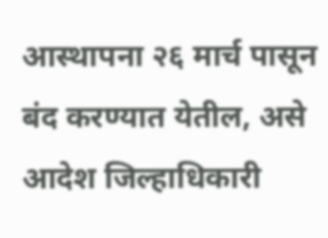आस्थापना २६ मार्च पासून बंद करण्यात येतील, असे आदेश जिल्हाधिकारी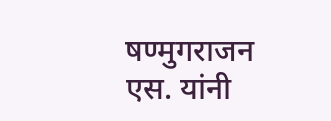षण्मुगराजन एस. यांनी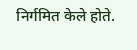निर्गमित केले होते.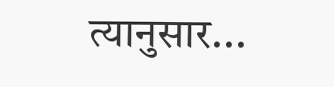त्यानुसार...